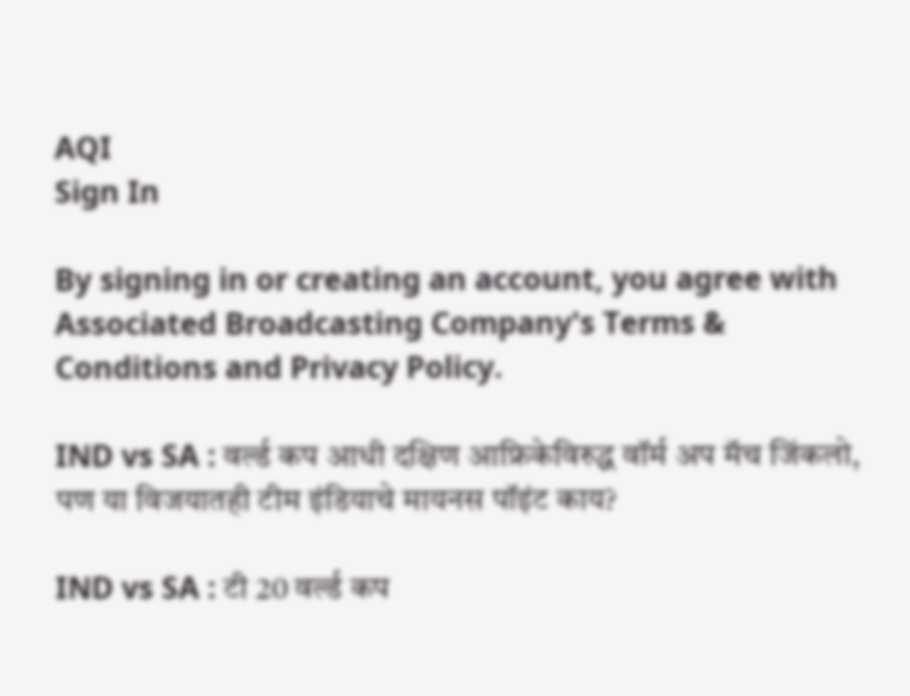AQI
Sign In

By signing in or creating an account, you agree with Associated Broadcasting Company's Terms & Conditions and Privacy Policy.

IND vs SA : वर्ल्ड कप आधी दक्षिण आफ्रिकेविरुद्ध वॉर्म अप मॅच जिंकलो, पण या विजयातही टीम इंडियाचे मायनस पॉइंट काय?

IND vs SA : टी 20 वर्ल्ड कप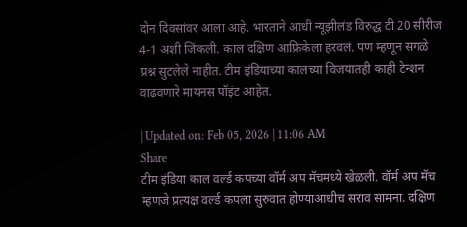दोन दिवसांवर आला आहे. भारताने आधी न्यूझीलंड विरुद्ध टी 20 सीरीज 4-1 अशी जिंकली. काल दक्षिण आफ्रिकेला हरवलं. पण म्हणून सगळे प्रश्न सुटलेले नाहीत. टीम इंडियाच्या कालच्या विजयातही काही टेन्शन वाढवणारे मायनस पॉइंट आहेत.

| Updated on: Feb 05, 2026 | 11:06 AM
Share
टीम इंडिया काल वर्ल्ड कपच्या वॉर्म अप मॅचमध्ये खेळली. वॉर्म अप मॅच म्हणजे प्रत्यक्ष वर्ल्ड कपला सुरुवात होण्याआधीच सराव सामना. दक्षिण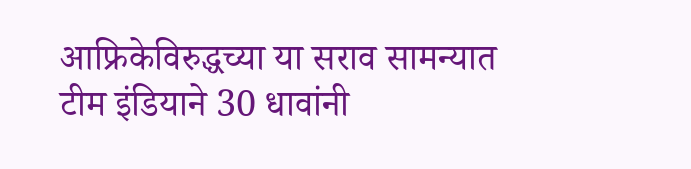आफ्रिकेविरुद्धच्या या सराव सामन्यात टीम इंडियाने 30 धावांनी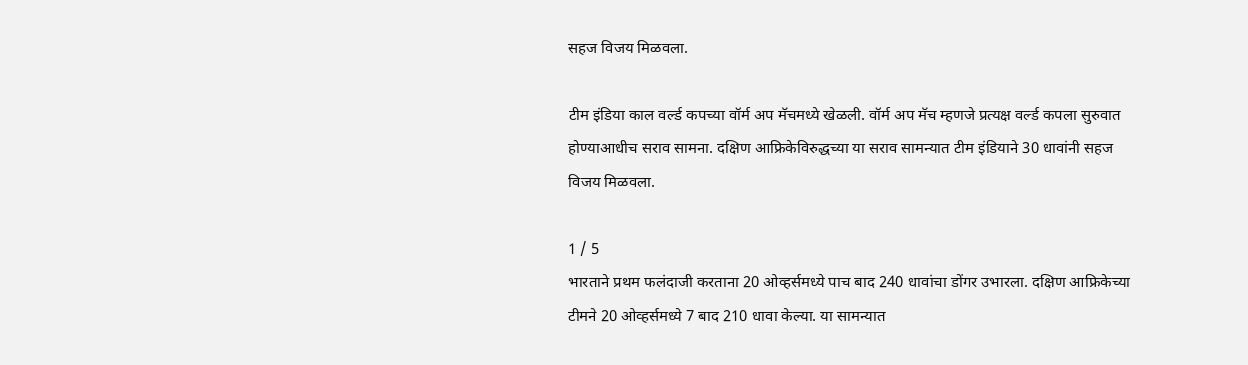सहज विजय मिळवला.

टीम इंडिया काल वर्ल्ड कपच्या वॉर्म अप मॅचमध्ये खेळली. वॉर्म अप मॅच म्हणजे प्रत्यक्ष वर्ल्ड कपला सुरुवात होण्याआधीच सराव सामना. दक्षिण आफ्रिकेविरुद्धच्या या सराव सामन्यात टीम इंडियाने 30 धावांनी सहज विजय मिळवला.

1 / 5
भारताने प्रथम फलंदाजी करताना 20 ओव्हर्समध्ये पाच बाद 240 धावांचा डोंगर उभारला. दक्षिण आफ्रिकेच्या टीमने 20 ओव्हर्समध्ये 7 बाद 210 धावा केल्या. या सामन्यात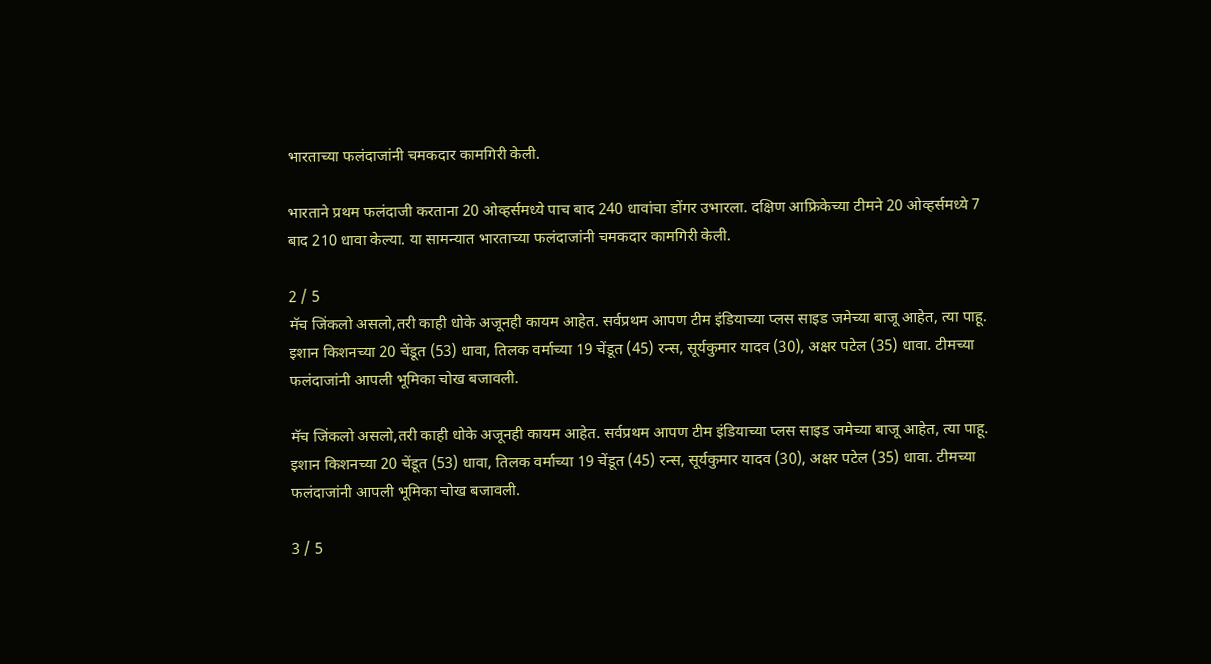भारताच्या फलंदाजांनी चमकदार कामगिरी केली.

भारताने प्रथम फलंदाजी करताना 20 ओव्हर्समध्ये पाच बाद 240 धावांचा डोंगर उभारला. दक्षिण आफ्रिकेच्या टीमने 20 ओव्हर्समध्ये 7 बाद 210 धावा केल्या. या सामन्यात भारताच्या फलंदाजांनी चमकदार कामगिरी केली.

2 / 5
मॅच जिंकलो असलो,तरी काही धोके अजूनही कायम आहेत. सर्वप्रथम आपण टीम इंडियाच्या प्लस साइड जमेच्या बाजू आहेत, त्या पाहू. इशान किशनच्या 20 चेंडूत (53) धावा, तिलक वर्माच्या 19 चेंडूत (45) रन्स, सूर्यकुमार यादव (30), अक्षर पटेल (35) धावा. टीमच्या फलंदाजांनी आपली भूमिका चोख बजावली.

मॅच जिंकलो असलो,तरी काही धोके अजूनही कायम आहेत. सर्वप्रथम आपण टीम इंडियाच्या प्लस साइड जमेच्या बाजू आहेत, त्या पाहू. इशान किशनच्या 20 चेंडूत (53) धावा, तिलक वर्माच्या 19 चेंडूत (45) रन्स, सूर्यकुमार यादव (30), अक्षर पटेल (35) धावा. टीमच्या फलंदाजांनी आपली भूमिका चोख बजावली.

3 / 5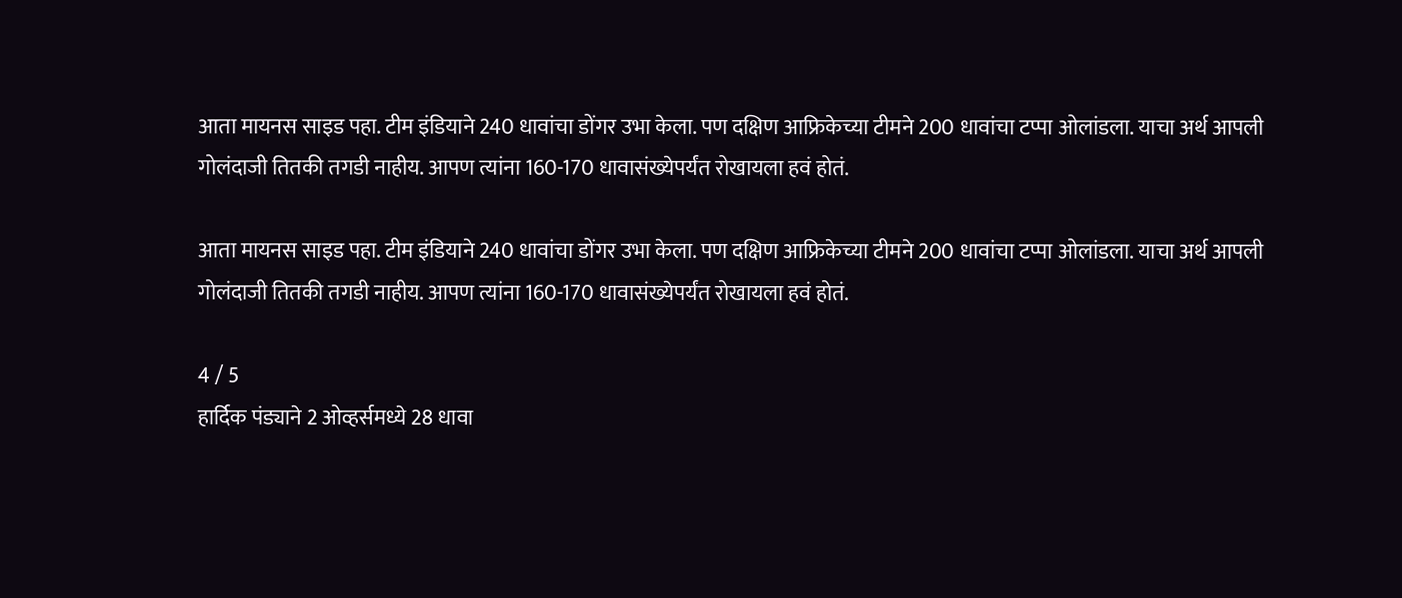आता मायनस साइड पहा. टीम इंडियाने 240 धावांचा डोंगर उभा केला. पण दक्षिण आफ्रिकेच्या टीमने 200 धावांचा टप्पा ओलांडला. याचा अर्थ आपली गोलंदाजी तितकी तगडी नाहीय. आपण त्यांना 160-170 धावासंख्येपर्यंत रोखायला हवं होतं.

आता मायनस साइड पहा. टीम इंडियाने 240 धावांचा डोंगर उभा केला. पण दक्षिण आफ्रिकेच्या टीमने 200 धावांचा टप्पा ओलांडला. याचा अर्थ आपली गोलंदाजी तितकी तगडी नाहीय. आपण त्यांना 160-170 धावासंख्येपर्यंत रोखायला हवं होतं.

4 / 5
हार्दिक पंड्याने 2 ओव्हर्समध्ये 28 धावा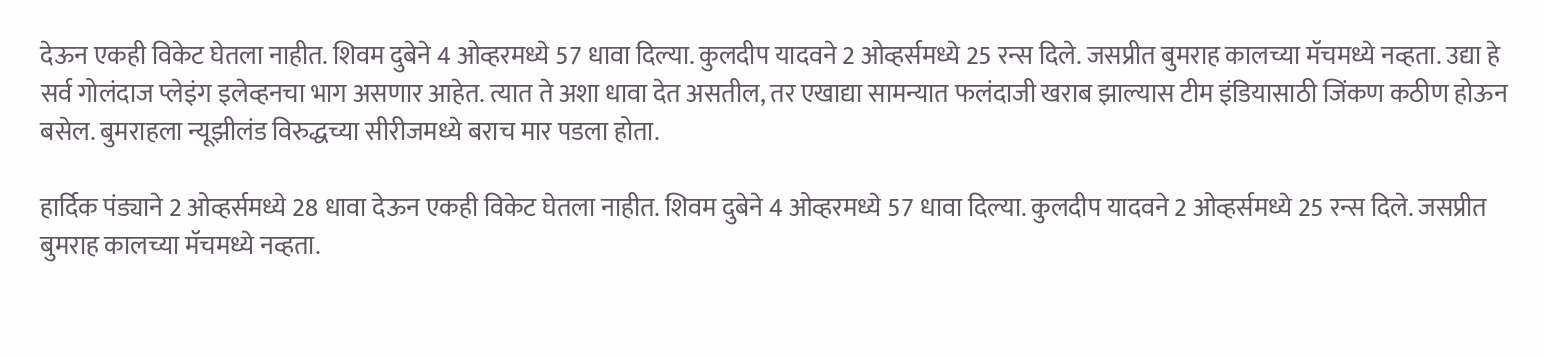देऊन एकही विकेट घेतला नाहीत. शिवम दुबेने 4 ओव्हरमध्ये 57 धावा दिल्या. कुलदीप यादवने 2 ओव्हर्समध्ये 25 रन्स दिले. जसप्रीत बुमराह कालच्या मॅचमध्ये नव्हता. उद्या हे सर्व गोलंदाज प्लेइंग इलेव्हनचा भाग असणार आहेत. त्यात ते अशा धावा देत असतील, तर एखाद्या सामन्यात फलंदाजी खराब झाल्यास टीम इंडियासाठी जिंकण कठीण होऊन बसेल. बुमराहला न्यूझीलंड विरुद्धच्या सीरीजमध्ये बराच मार पडला होता.

हार्दिक पंड्याने 2 ओव्हर्समध्ये 28 धावा देऊन एकही विकेट घेतला नाहीत. शिवम दुबेने 4 ओव्हरमध्ये 57 धावा दिल्या. कुलदीप यादवने 2 ओव्हर्समध्ये 25 रन्स दिले. जसप्रीत बुमराह कालच्या मॅचमध्ये नव्हता.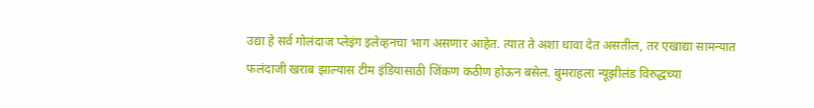उद्या हे सर्व गोलंदाज प्लेइंग इलेव्हनचा भाग असणार आहेत. त्यात ते अशा धावा देत असतील, तर एखाद्या सामन्यात फलंदाजी खराब झाल्यास टीम इंडियासाठी जिंकण कठीण होऊन बसेल. बुमराहला न्यूझीलंड विरुद्धच्या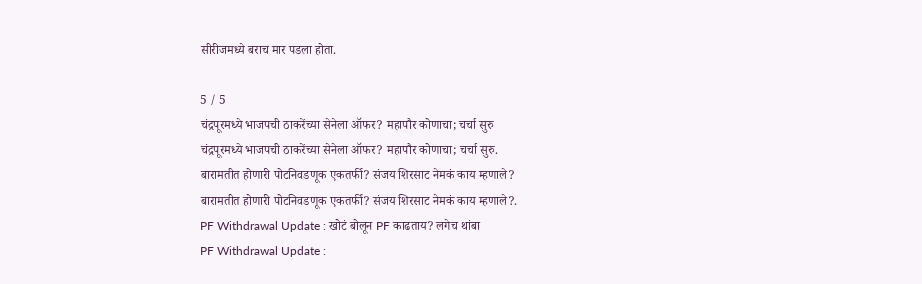सीरीजमध्ये बराच मार पडला होता.

5 / 5
चंद्रपूरमध्ये भाजपची ठाकरेंच्या सेनेला ऑफर? महापौर कोणाचा; चर्चा सुरु
चंद्रपूरमध्ये भाजपची ठाकरेंच्या सेनेला ऑफर? महापौर कोणाचा; चर्चा सुरु.
बारामतीत होणारी पोटनिवडणूक एकतर्फी? संजय शिरसाट नेमकं काय म्हणाले?
बारामतीत होणारी पोटनिवडणूक एकतर्फी? संजय शिरसाट नेमकं काय म्हणाले?.
PF Withdrawal Update : खोटं बोलून PF काढताय? लगेच थांबा
PF Withdrawal Update :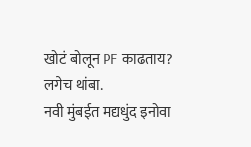खोटं बोलून PF काढताय? लगेच थांबा.
नवी मुंबईत मद्यधुंद इनोवा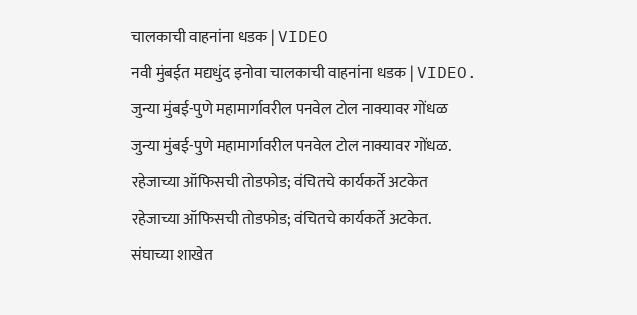चालकाची वाहनांना धडक | VIDEO
नवी मुंबईत मद्यधुंद इनोवा चालकाची वाहनांना धडक | VIDEO.
जुन्या मुंबई-पुणे महामार्गावरील पनवेल टोल नाक्यावर गोंधळ
जुन्या मुंबई-पुणे महामार्गावरील पनवेल टोल नाक्यावर गोंधळ.
रहेजाच्या ऑफिसची तोडफोड; वंचितचे कार्यकर्ते अटकेत
रहेजाच्या ऑफिसची तोडफोड; वंचितचे कार्यकर्ते अटकेत.
संघाच्या शाखेत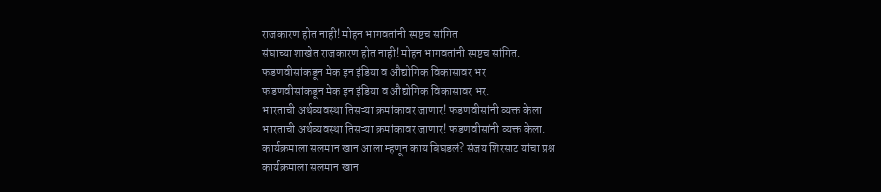राजकारण होत नाही! मोहन भागवतांनी स्पष्टच सांगित
संघाच्या शाखेत राजकारण होत नाही! मोहन भागवतांनी स्पष्टच सांगित.
फडणवीसांकडून मेक इन इंडिया व औद्योगिक विकासावर भर
फडणवीसांकडून मेक इन इंडिया व औद्योगिक विकासावर भर.
भारताची अर्थव्यवस्था तिसऱ्या क्रमांकावर जाणार! फडणवीसांनी व्यक्त केला
भारताची अर्थव्यवस्था तिसऱ्या क्रमांकावर जाणार! फडणवीसांनी व्यक्त केला.
कार्यक्रमाला सलमान खान आला म्हणून काय बिघडलं? संजय शिरसाट यांचा प्रश्न
कार्यक्रमाला सलमान खान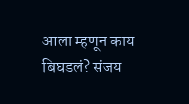आला म्हणून काय बिघडलं? संजय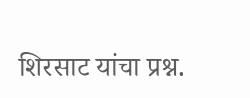शिरसाट यांचा प्रश्न.